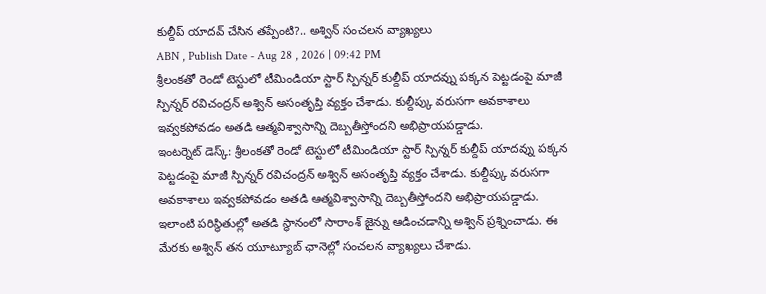కుల్దీప్ యాదవ్ చేసిన తప్పేంటి?.. అశ్విన్ సంచలన వ్యాఖ్యలు
ABN , Publish Date - Aug 28 , 2026 | 09:42 PM
శ్రీలంకతో రెండో టెస్టులో టీమిండియా స్టార్ స్పిన్నర్ కుల్దీప్ యాదవ్ను పక్కన పెట్టడంపై మాజీ స్పిన్నర్ రవిచంద్రన్ అశ్విన్ అసంతృప్తి వ్యక్తం చేశాడు. కుల్దీప్కు వరుసగా అవకాశాలు ఇవ్వకపోవడం అతడి ఆత్మవిశ్వాసాన్ని దెబ్బతీస్తోందని అభిప్రాయపడ్డాడు.
ఇంటర్నెట్ డెస్క్: శ్రీలంకతో రెండో టెస్టులో టీమిండియా స్టార్ స్పిన్నర్ కుల్దీప్ యాదవ్ను పక్కన పెట్టడంపై మాజీ స్పిన్నర్ రవిచంద్రన్ అశ్విన్ అసంతృప్తి వ్యక్తం చేశాడు. కుల్దీప్కు వరుసగా అవకాశాలు ఇవ్వకపోవడం అతడి ఆత్మవిశ్వాసాన్ని దెబ్బతీస్తోందని అభిప్రాయపడ్డాడు. ఇలాంటి పరిస్థితుల్లో అతడి స్థానంలో సారాంశ్ జైన్ను ఆడించడాన్ని అశ్విన్ ప్రశ్నించాడు. ఈ మేరకు అశ్విన్ తన యూట్యూబ్ ఛానెల్లో సంచలన వ్యాఖ్యలు చేశాడు.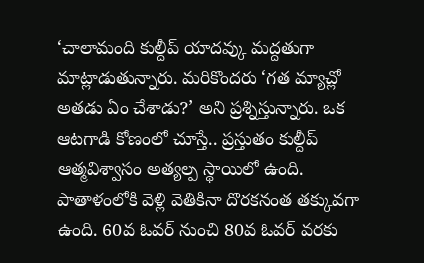‘చాలామంది కుల్దీప్ యాదవ్కు మద్దతుగా మాట్లాడుతున్నారు. మరికొందరు ‘గత మ్యాచ్లో అతడు ఏం చేశాడు?’ అని ప్రశ్నిస్తున్నారు. ఒక ఆటగాడి కోణంలో చూస్తే.. ప్రస్తుతం కుల్దీప్ ఆత్మవిశ్వాసం అత్యల్ప స్థాయిలో ఉంది. పాతాళంలోకి వెళ్లి వెతికినా దొరకనంత తక్కువగా ఉంది. 60వ ఓవర్ నుంచి 80వ ఓవర్ వరకు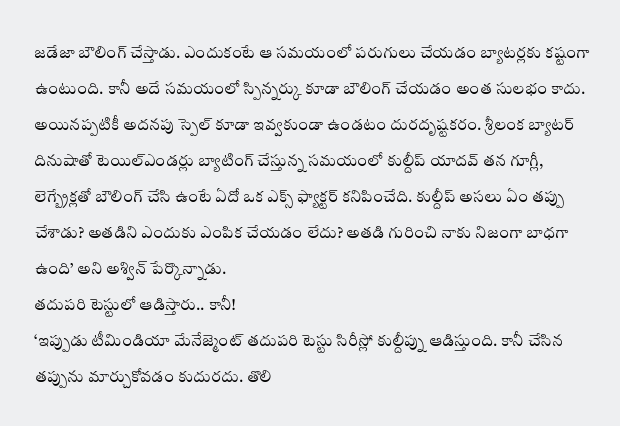జడేజా బౌలింగ్ చేస్తాడు. ఎందుకంటే ఆ సమయంలో పరుగులు చేయడం బ్యాటర్లకు కష్టంగా ఉంటుంది. కానీ అదే సమయంలో స్పిన్నర్కు కూడా బౌలింగ్ చేయడం అంత సులభం కాదు. అయినప్పటికీ అదనపు స్పెల్ కూడా ఇవ్వకుండా ఉండటం దురదృష్టకరం. శ్రీలంక బ్యాటర్ దినుషాతో టెయిల్ఎండర్లు బ్యాటింగ్ చేస్తున్న సమయంలో కుల్దీప్ యాదవ్ తన గూగ్లీ, లెగ్బ్రేక్లతో బౌలింగ్ చేసి ఉంటే ఏదో ఒక ఎక్స్ ఫ్యాక్టర్ కనిపించేది. కుల్దీప్ అసలు ఏం తప్పు చేశాడు? అతడిని ఎందుకు ఎంపిక చేయడం లేదు? అతడి గురించి నాకు నిజంగా బాధగా ఉంది’ అని అశ్విన్ పేర్కొన్నాడు.
తదుపరి టెస్టులో ఆడిస్తారు.. కానీ!
‘ఇప్పుడు టీమిండియా మేనేజ్మెంట్ తదుపరి టెస్టు సిరీస్లో కుల్దీప్ను ఆడిస్తుంది. కానీ చేసిన తప్పును మార్చుకోవడం కుదురదు. తొలి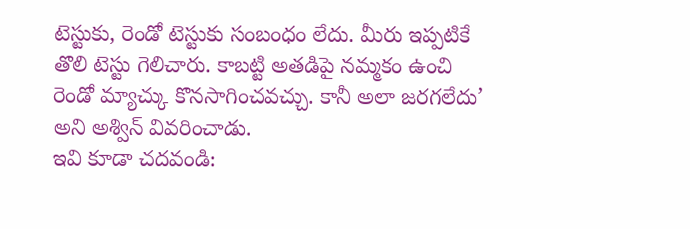టెస్టుకు, రెండో టెస్టుకు సంబంధం లేదు. మీరు ఇప్పటికే తొలి టెస్టు గెలిచారు. కాబట్టి అతడిపై నమ్మకం ఉంచి రెండో మ్యాచ్కు కొనసాగించవచ్చు. కానీ అలా జరగలేదు’ అని అశ్విన్ వివరించాడు.
ఇవి కూడా చదవండి: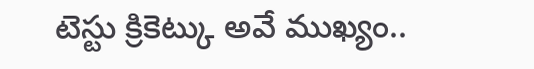టెస్టు క్రికెట్కు అవే ముఖ్యం..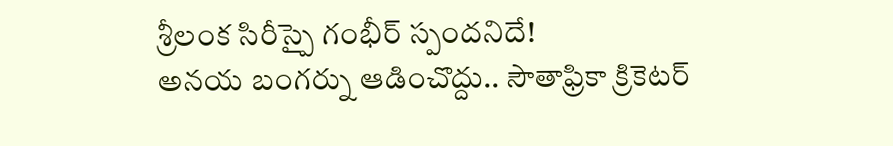శ్రీలంక సిరీస్పై గంభీర్ స్పందనిదే!
అనయ బంగర్ను ఆడించొద్దు.. సౌతాఫ్రికా క్రికెటర్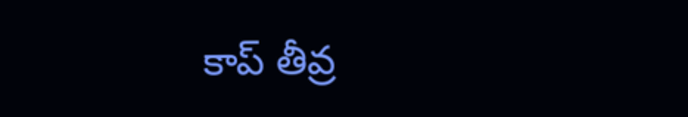కాప్ తీవ్ర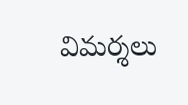విమర్శలు